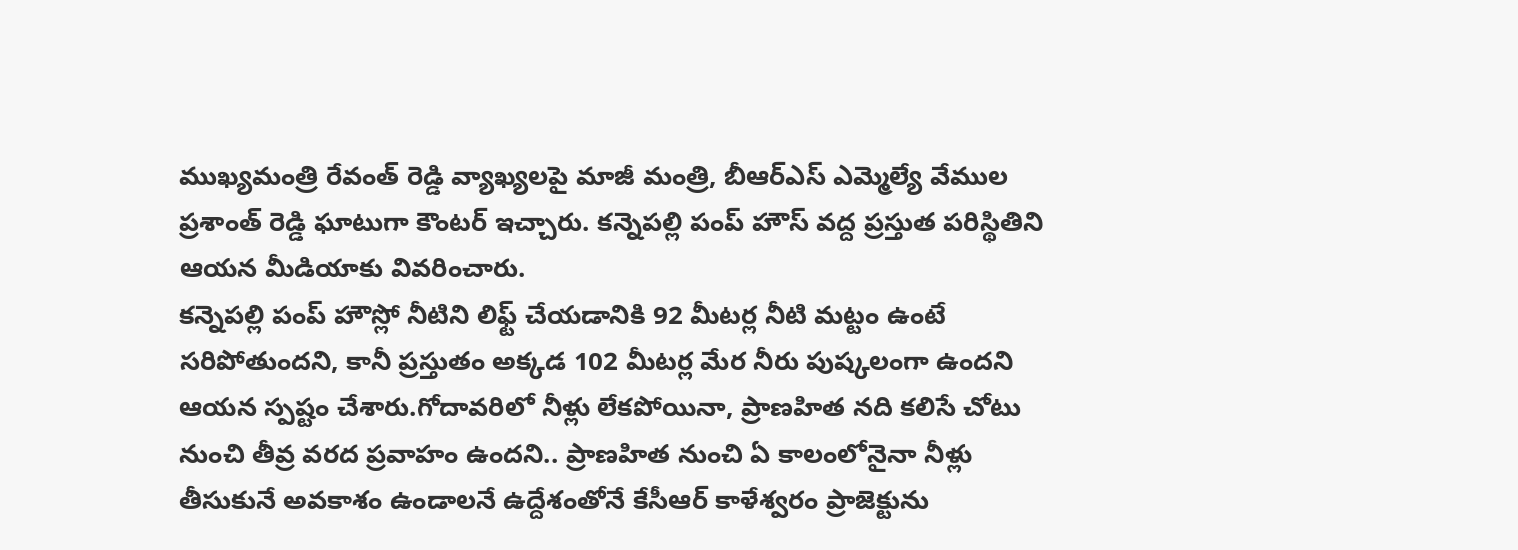ముఖ్యమంత్రి రేవంత్ రెడ్డి వ్యాఖ్యలపై మాజీ మంత్రి, బీఆర్ఎస్ ఎమ్మెల్యే వేముల ప్రశాంత్ రెడ్డి ఘాటుగా కౌంటర్ ఇచ్చారు. కన్నెపల్లి పంప్ హౌస్ వద్ద ప్రస్తుత పరిస్థితిని ఆయన మీడియాకు వివరించారు.
కన్నెపల్లి పంప్ హౌస్లో నీటిని లిఫ్ట్ చేయడానికి 92 మీటర్ల నీటి మట్టం ఉంటే సరిపోతుందని, కానీ ప్రస్తుతం అక్కడ 102 మీటర్ల మేర నీరు పుష్కలంగా ఉందని ఆయన స్పష్టం చేశారు.గోదావరిలో నీళ్లు లేకపోయినా, ప్రాణహిత నది కలిసే చోటు నుంచి తీవ్ర వరద ప్రవాహం ఉందని.. ప్రాణహిత నుంచి ఏ కాలంలోనైనా నీళ్లు తీసుకునే అవకాశం ఉండాలనే ఉద్దేశంతోనే కేసీఆర్ కాళేశ్వరం ప్రాజెక్టును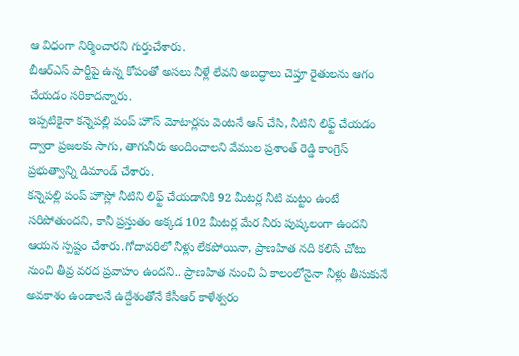ఆ విధంగా నిర్మించారని గుర్తుచేశారు.
బీఆర్ఎస్ పార్టీపై ఉన్న కోపంతో అసలు నీళ్లే లేవని అబద్ధాలు చెప్తూ రైతులను ఆగం చేయడం సరికాదన్నారు.
ఇప్పటికైనా కన్నెపల్లి పంప్ హౌస్ మోటార్లను వెంటనే ఆన్ చేసి, నీటిని లిఫ్ట్ చేయడం ద్వారా ప్రజలకు సాగు, తాగునీరు అందించాలని వేముల ప్రశాంత్ రెడ్డి కాంగ్రెస్ ప్రభుత్వాన్ని డిమాండ్ చేశారు.
కన్నెపల్లి పంప్ హౌస్లో నీటిని లిఫ్ట్ చేయడానికి 92 మీటర్ల నీటి మట్టం ఉంటే సరిపోతుందని, కానీ ప్రస్తుతం అక్కడ 102 మీటర్ల మేర నీరు పుష్కలంగా ఉందని ఆయన స్పష్టం చేశారు.గోదావరిలో నీళ్లు లేకపోయినా, ప్రాణహిత నది కలిసే చోటు నుంచి తీవ్ర వరద ప్రవాహం ఉందని.. ప్రాణహిత నుంచి ఏ కాలంలోనైనా నీళ్లు తీసుకునే అవకాశం ఉండాలనే ఉద్దేశంతోనే కేసీఆర్ కాళేశ్వరం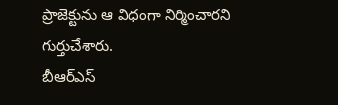ప్రాజెక్టును ఆ విధంగా నిర్మించారని గుర్తుచేశారు.
బీఆర్ఎస్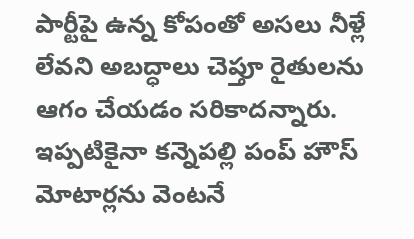పార్టీపై ఉన్న కోపంతో అసలు నీళ్లే లేవని అబద్ధాలు చెప్తూ రైతులను ఆగం చేయడం సరికాదన్నారు.
ఇప్పటికైనా కన్నెపల్లి పంప్ హౌస్ మోటార్లను వెంటనే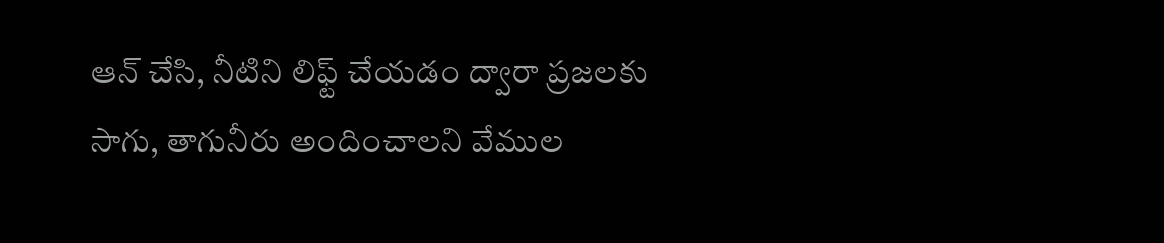ఆన్ చేసి, నీటిని లిఫ్ట్ చేయడం ద్వారా ప్రజలకు సాగు, తాగునీరు అందించాలని వేముల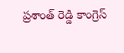ప్రశాంత్ రెడ్డి కాంగ్రెస్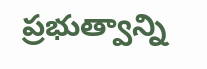ప్రభుత్వాన్ని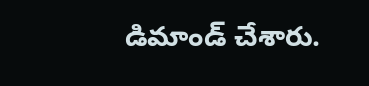డిమాండ్ చేశారు.